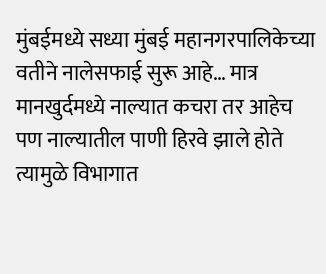मुंबईमध्ये सध्या मुंबई महानगरपालिकेच्या वतीने नालेसफाई सुरू आहे… मात्र मानखुर्दमध्ये नाल्यात कचरा तर आहेच पण नाल्यातील पाणी हिरवे झाले होते त्यामुळे विभागात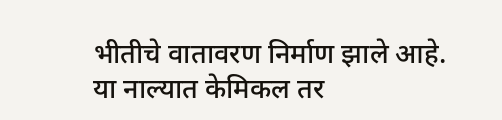भीतीचे वातावरण निर्माण झाले आहे. या नाल्यात केमिकल तर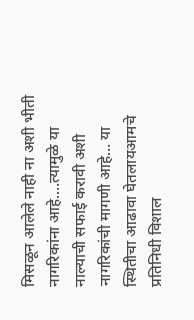मिसळून आलेले नाही ना अशी भीती नागरिकांना आहे.…त्यामुळे या नाल्याची सफाई करावी अशी नागरिकांची मागणी आहे… या स्थितीचा आढावा घेतलायआमचे प्रतिनिधी विशाल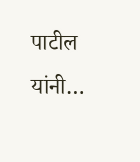पाटील यांनी…